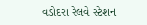વડોદરા રેલવે સ્ટેશન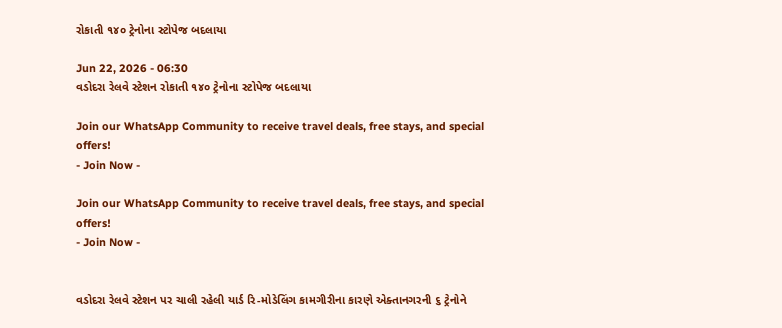રોકાતી ૧૪૦ ટ્રેનોના સ્ટોપેજ બદલાયા

Jun 22, 2026 - 06:30
વડોદરા રેલવે સ્ટેશન રોકાતી ૧૪૦ ટ્રેનોના સ્ટોપેજ બદલાયા

Join our WhatsApp Community to receive travel deals, free stays, and special offers!
- Join Now -

Join our WhatsApp Community to receive travel deals, free stays, and special offers!
- Join Now -


વડોદરા રેલવે સ્ટેશન પર ચાલી રહેલી યાર્ડ રિ-મોડેલિંગ કામગીરીના કારણે એક્તાનગરની ૬ ટ્રેનોને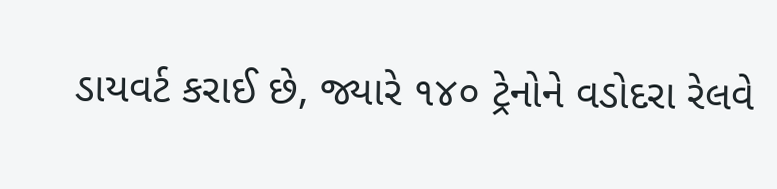ડાયવર્ટ કરાઈ છે, જ્યારે ૧૪૦ ટ્રેનોને વડોદરા રેલવે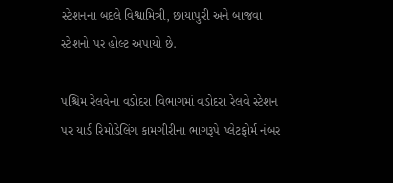સ્ટેશનના બદલે વિશ્વામિત્રી, છાયાપુરી અને બાજવા સ્ટેશનો પર હોલ્ટ અપાયો છે.

પશ્ચિમ રેલવેના વડોદરા વિભાગમાં વડોદરા રેલવે સ્ટેશન પર યાર્ડ રિમોડેલિંગ કામગીરીના ભાગરૂપે પ્લેટફોર્મ નંબર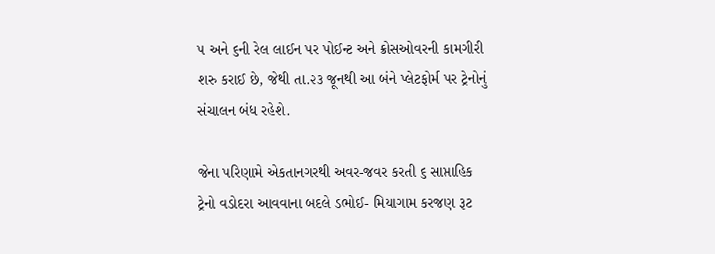૫ અને ૬ની રેલ લાઈન પર પોઈન્ટ અને ક્રોસઓવરની કામગીરી શરુ કરાઈ છે, જેથી તા.૨૩ જૂનથી આ બંને પ્લેટફોર્મ પર ટ્રેનોનું સંચાલન બંધ રહેશે.

જેના પરિણામે એકતાનગરથી અવર-જવર કરતી ૬ સાપ્તાહિક ટ્રેનો વડોદરા આવવાના બદલે ડભોઈ- મિયાગામ કરજણ રૂટ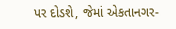પર દોડશે, જેમાં એકતાનગર-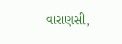વારાણસી,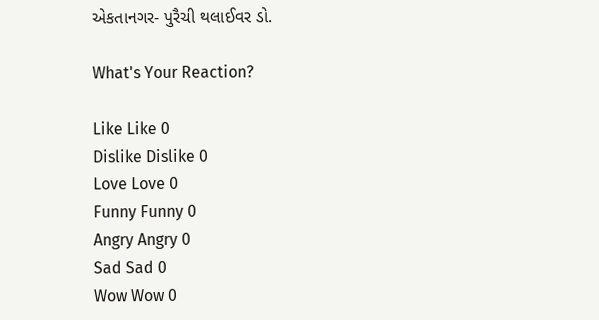એકતાનગર- પુરૈચી થલાઈવર ડો.

What's Your Reaction?

Like Like 0
Dislike Dislike 0
Love Love 0
Funny Funny 0
Angry Angry 0
Sad Sad 0
Wow Wow 0